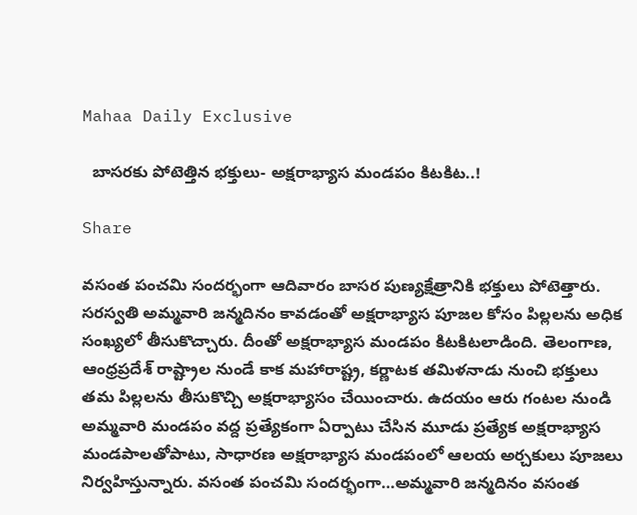Mahaa Daily Exclusive

  బాస‌ర‌కు పోటెత్తిన భ‌క్తులు- అక్ష‌రాభ్యాస మండ‌పం కిట‌కిట‌..!

Share

వ‌సంత పంచ‌మి సంద‌ర్భంగా ఆదివారం బాస‌ర పుణ్య‌క్షేత్రానికి భ‌క్తులు పోటెత్తారు. స‌ర‌స్వ‌తి అమ్మవారి జన్మదినం కావ‌డంతో అక్ష‌రాభ్యాస పూజ‌ల కోసం పిల్ల‌ల‌ను అధిక సంఖ్య‌లో తీసుకొచ్చారు. దీంతో అక్ష‌రాభ్యాస మండ‌పం కిట‌కిట‌లాడింది. తెలంగాణ‌, ఆంధ్ర‌ప్ర‌దేశ్‌ రాష్ట్రాల నుండే కాక మహారాష్ట్ర, కర్ణాటక తమిళనాడు నుంచి భ‌క్తులు త‌మ పిల్ల‌ల‌ను తీసుకొచ్చి అక్షరాభ్యాసం చేయించారు. ఉదయం ఆరు గంటల నుండి అమ్మవారి మండ‌పం వ‌ద్ద‌ ప్రత్యేకంగా ఏర్పాటు చేసిన మూడు ప్రత్యేక అక్షరాభ్యాస మండపాలతోపాటు, సాధారణ అక్షరాభ్యాస మండపంలో ఆలయ అర్చకులు పూజలు నిర్వ‌హిస్తున్నారు. వ‌సంత పంచ‌మి సంద‌ర్భంగా…అమ్మవారి జన్మదినం వ‌సంత‌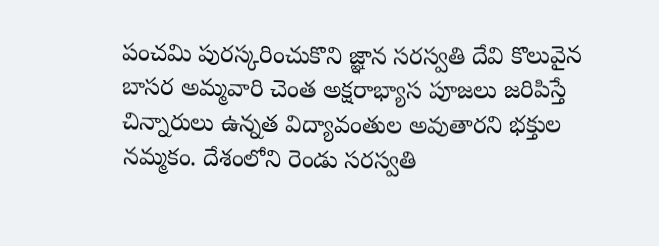పంచమి పురస్కరించుకొని జ్ఞాన సరస్వతి దేవి కొలువైన బాసర అమ్మవారి చెంత అక్షరాభ్యాస పూజలు జరిపిస్తే చిన్నారులు ఉన్నత విద్యావంతుల అవుతారని భక్తుల నమ్మకం. దేశంలోని రెండు సరస్వతి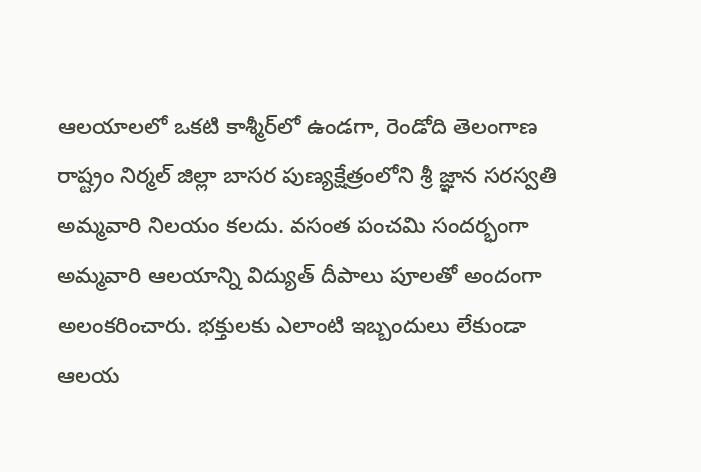ఆలయాలలో ఒకటి కాశ్మీర్‌లో ఉండగా, రెండోది తెలంగాణ రాష్ట్రం నిర్మల్ జిల్లా బాసర పుణ్యక్షేత్రంలోని శ్రీ జ్ఞాన సరస్వతి అమ్మవారి నిలయం కలదు. వసంత పంచమి సందర్భంగా అమ్మవారి ఆలయాన్ని విద్యుత్ దీపాలు పూలతో అందంగా అలంకరించారు. భ‌క్తుల‌కు ఎలాంటి ఇబ్బందులు లేకుండా ఆల‌య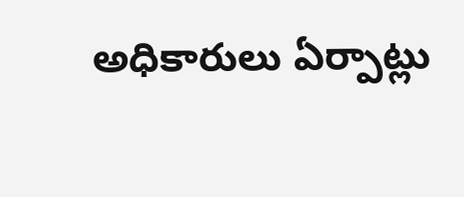అధికారులు ఏర్పాట్లు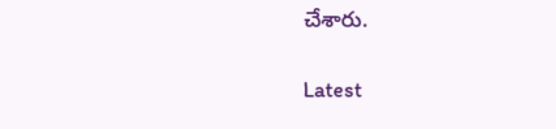చేశారు.

Latest